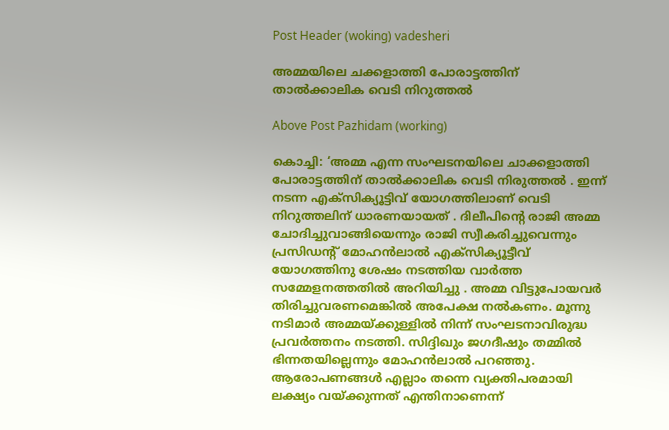Post Header (woking) vadesheri

അമ്മയിലെ ചക്കളാത്തി പോരാട്ടത്തിന് താൽക്കാലിക വെടി നിറുത്തൽ

Above Post Pazhidam (working)

കൊച്ചി: ‘അമ്മ എന്ന സംഘടനയിലെ ചാക്കളാത്തി പോരാട്ടത്തിന് താൽക്കാലിക വെടി നിരുത്തൽ . ഇന്ന് നടന്ന എക്സിക്യൂട്ടിവ് യോഗത്തിലാണ് വെടി നിറുത്തലിന് ധാരണയായത് . ദിലീപിന്റെ രാജി അമ്മ ചോദിച്ചുവാങ്ങിയെന്നും രാജി സ്വീകരിച്ചുവെന്നും പ്രസിഡന്റ് മോഹന്‍ലാല്‍ എക്‌സിക്യൂട്ടീവ് യോഗത്തിനു ശേഷം നടത്തിയ വാർത്ത സമ്മേളനത്തതിൽ അറിയിച്ചു . അമ്മ വിട്ടുപോയവര്‍ തിരിച്ചുവരണമെങ്കില്‍ അപേക്ഷ നല്‍കണം. മൂന്നു നടിമാര്‍ അമ്മയ്ക്കുള്ളില്‍ നിന്ന് സംഘടനാവിരുദ്ധ പ്രവര്‍ത്തനം നടത്തി. സിദ്ദിഖും ജഗദീഷും തമ്മില്‍ ഭിന്നതയില്ലെന്നും മോഹന്‍ലാല്‍ പറഞ്ഞു.
ആരോപണങ്ങള്‍ എല്ലാം തന്നെ വ്യക്തിപരമായി ലക്ഷ്യം വയ്ക്കുന്നത് എന്തിനാണെന്ന്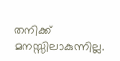തനിക്ക് മനസ്സിലാകുന്നില്ല.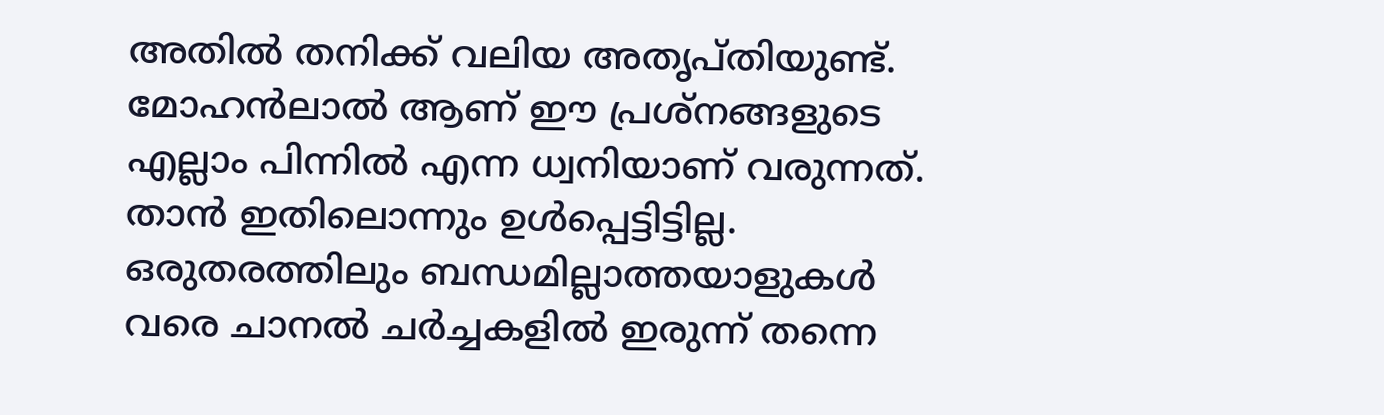അതില്‍ തനിക്ക് വലിയ അതൃപ്തിയുണ്ട്. മോഹന്‍ലാല്‍ ആണ് ഈ പ്രശ്‌നങ്ങളുടെ എല്ലാം പിന്നില്‍ എന്ന ധ്വനിയാണ് വരുന്നത്. താന്‍ ഇതിലൊന്നും ഉള്‍പ്പെട്ടിട്ടില്ല. ഒരുതരത്തിലും ബന്ധമില്ലാത്തയാളുകള്‍ വരെ ചാനല്‍ ചര്‍ച്ചകളില്‍ ഇരുന്ന് തന്നെ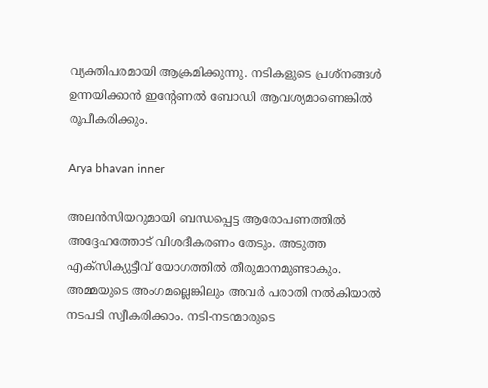വ്യക്തിപരമായി ആക്രമിക്കുന്നു. നടികളുടെ പ്രശ്‌നങ്ങള്‍ ഉന്നയിക്കാന്‍ ഇന്റേണല്‍ ബോഡി ആവശ്യമാണെങ്കില്‍ രൂപീകരിക്കും.

Arya bhavan inner

അലന്‍സിയറുമായി ബന്ധപ്പെട്ട ആരോപണത്തില്‍ അദ്ദേഹത്തോട് വിശദീകരണം തേടും. അടുത്ത എക്‌സിക്യുട്ടീവ് യോഗത്തില്‍ തീരുമാനമുണ്ടാകും. അമ്മയുടെ അംഗമല്ലെങ്കിലും അവര്‍ പരാതി നല്‍കിയാല്‍ നടപടി സ്വീകരിക്കാം. നടി-നടന്മാരുടെ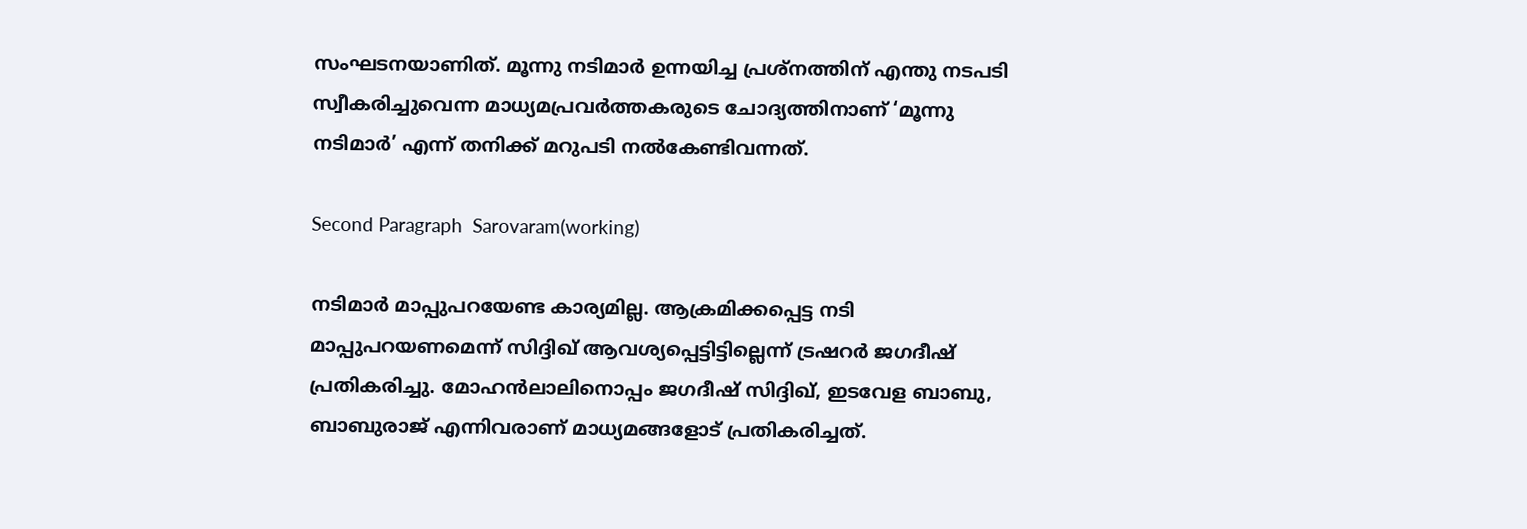സംഘടനയാണിത്. മൂന്നു നടിമാര്‍ ഉന്നയിച്ച പ്രശ്‌നത്തിന് എന്തു നടപടി സ്വീകരിച്ചുവെന്ന മാധ്യമപ്രവര്‍ത്തകരുടെ ചോദ്യത്തിനാണ് ‘മൂന്നു നടിമാര്‍’ എന്ന് തനിക്ക് മറുപടി നല്‍കേണ്ടിവന്നത്.

Second Paragraph  Sarovaram(working)

നടിമാര്‍ മാപ്പുപറയേണ്ട കാര്യമില്ല. ആക്രമിക്കപ്പെട്ട നടി മാപ്പുപറയണമെന്ന് സിദ്ദിഖ് ആവശ്യപ്പെട്ടിട്ടില്ലെന്ന് ട്രഷറര്‍ ജഗദീഷ് പ്രതികരിച്ചു. മോഹന്‍ലാലിനൊപ്പം ജഗദീഷ് സിദ്ദിഖ്, ഇടവേള ബാബു, ബാബുരാജ് എന്നിവരാണ് മാധ്യമങ്ങളോട് പ്രതികരിച്ചത്.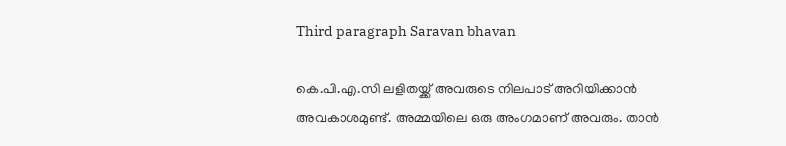Third paragraph Saravan bhavan

കെ.പി.എ.സി ലളിതയ്ക്ക് അവരുടെ നിലപാട് അറിയിക്കാന്‍ അവകാശമുണ്ട്. അമ്മയിലെ ഒരു അംഗമാണ് അവരും. താന്‍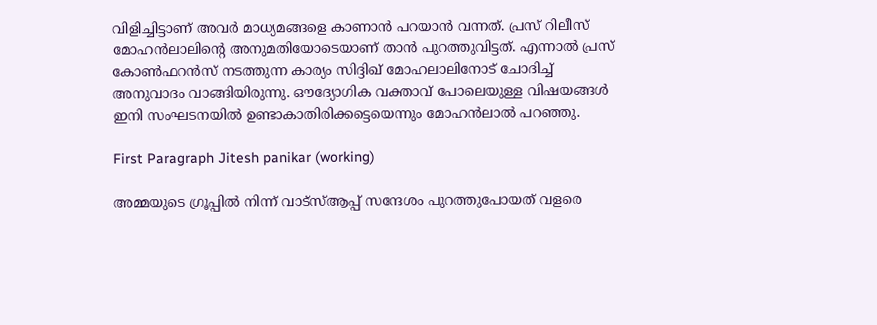വിളിച്ചിട്ടാണ് അവര്‍ മാധ്യമങ്ങളെ കാണാന്‍ പറയാന്‍ വന്നത്. പ്രസ് റിലീസ് മോഹന്‍ലാലിന്റെ അനുമതിയോടെയാണ് താന്‍ പുറത്തുവിട്ടത്. എന്നാല്‍ പ്രസ് കോണ്‍ഫറന്‍സ് നടത്തുന്ന കാര്യം സിദ്ദിഖ് മോഹലാലിനോട് ചോദിച്ച് അനുവാദം വാങ്ങിയിരുന്നു. ഔദ്യോഗിക വക്താവ് പോലെയുള്ള വിഷയങ്ങള്‍ ഇനി സംഘടനയില്‍ ഉണ്ടാകാതിരിക്കട്ടെയെന്നും മോഹന്‍ലാല്‍ പറഞ്ഞു.

First Paragraph Jitesh panikar (working)

അമ്മയുടെ ഗ്രൂപ്പില്‍ നിന്ന് വാട്‌സ്ആപ്പ് സന്ദേശം പുറത്തുപോയത് വളരെ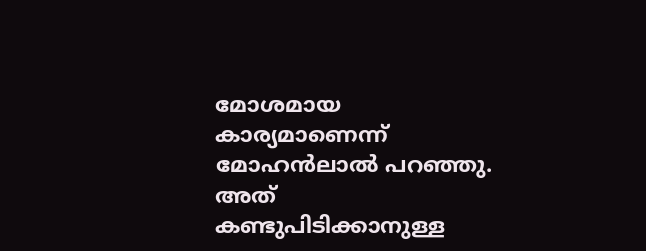മോശമായ കാര്യമാണെന്ന് മോഹന്‍ലാല്‍ പറഞ്ഞു. അത് കണ്ടുപിടിക്കാനുള്ള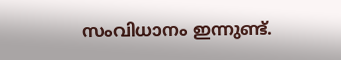സംവിധാനം ഇന്നുണ്ട്.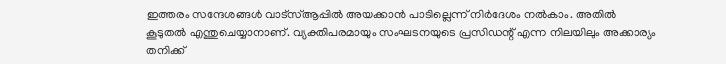ഇത്തരം സന്ദേശങ്ങള്‍ വാട്‌സ്ആപ്പില്‍ അയക്കാന്‍ പാടില്ലെന്ന് നിര്‍ദേശം നല്‍കാം. അതില്‍ കൂടുതല്‍ എന്തുചെയ്യാനാണ്. വ്യക്തിപരമായും സംഘടനയുടെ പ്രസിഡന്റ് എന്ന നിലയിലും അക്കാര്യം തനിക്ക്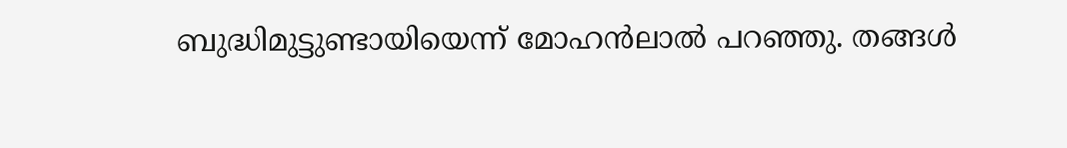ബുദ്ധിമുട്ടുണ്ടായിയെന്ന് മോഹന്‍ലാല്‍ പറഞ്ഞു. തങ്ങള്‍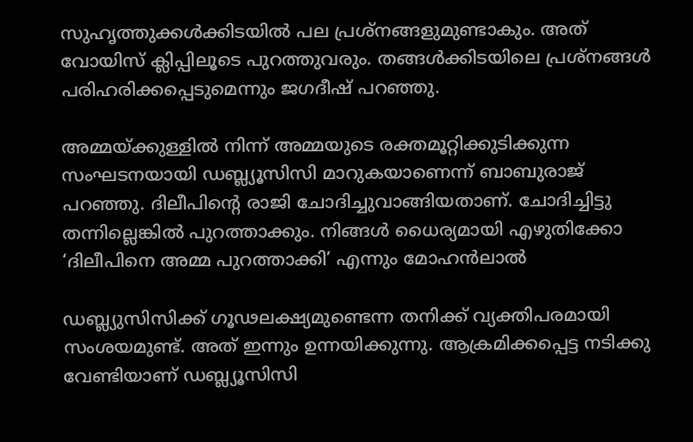സുഹൃത്തുക്കള്‍ക്കിടയില്‍ പല പ്രശ്‌നങ്ങളുമുണ്ടാകും. അത് വോയിസ് ക്ലിപ്പിലൂടെ പുറത്തുവരും. തങ്ങള്‍ക്കിടയിലെ പ്രശ്‌നങ്ങള്‍ പരിഹരിക്കപ്പെടുമെന്നും ജഗദീഷ് പറഞ്ഞു.

അമ്മയ്ക്കുള്ളില്‍ നിന്ന് അമ്മയുടെ രക്തമൂറ്റിക്കുടിക്കുന്ന സംഘടനയായി ഡബ്ല്യൂസിസി മാറുകയാണെന്ന് ബാബുരാജ് പറഞ്ഞു. ദിലീപിന്റെ രാജി ചോദിച്ചുവാങ്ങിയതാണ്. ചോദിച്ചിട്ടു തന്നില്ലെങ്കില്‍ പുറത്താക്കും. നിങ്ങള്‍ ധൈര്യമായി എഴുതിക്കോ ‘ദിലീപിനെ അമ്മ പുറത്താക്കി’ എന്നും മോഹന്‍ലാല്‍

ഡബ്ല്യുസിസിക്ക് ഗൂഢലക്ഷ്യമുണ്ടെന്ന തനിക്ക് വ്യക്തിപരമായി സംശയമുണ്ട്. അത് ഇന്നും ഉന്നയിക്കുന്നു. ആക്രമിക്കപ്പെട്ട നടിക്കു വേണ്ടിയാണ് ഡബ്ല്യൂസിസി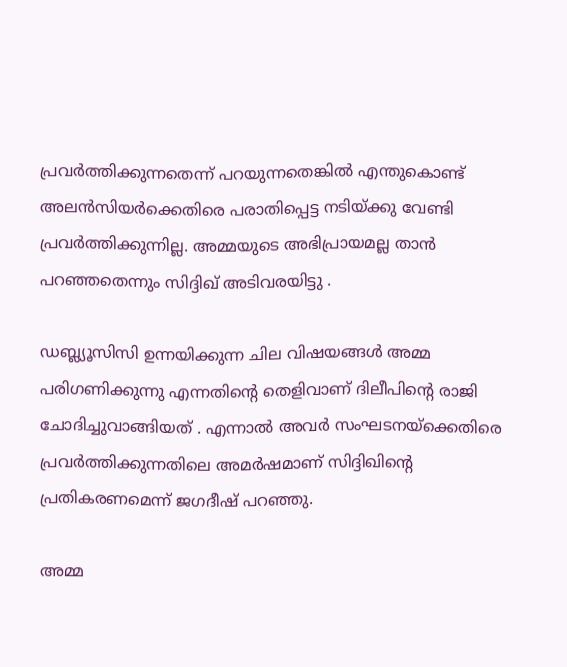പ്രവര്‍ത്തിക്കുന്നതെന്ന് പറയുന്നതെങ്കില്‍ എന്തുകൊണ്ട് അലന്‍സിയര്‍ക്കെതിരെ പരാതിപ്പെട്ട നടിയ്ക്കു വേണ്ടി പ്രവര്‍ത്തിക്കുന്നില്ല. അമ്മയുടെ അഭിപ്രായമല്ല താന്‍ പറഞ്ഞതെന്നും സിദ്ദിഖ് അടിവരയിട്ടു .

ഡബ്ല്യൂസിസി ഉന്നയിക്കുന്ന ചില വിഷയങ്ങള്‍ അമ്മ പരിഗണിക്കുന്നു എന്നതിന്റെ തെളിവാണ് ദിലീപിന്റെ രാജി ചോദിച്ചുവാങ്ങിയത് . എന്നാല്‍ അവര്‍ സംഘടനയ്‌ക്കെതിരെ പ്രവര്‍ത്തിക്കുന്നതിലെ അമര്‍ഷമാണ് സിദ്ദിഖിന്റെ പ്രതികരണമെന്ന് ജഗദീഷ് പറഞ്ഞു.

അമ്മ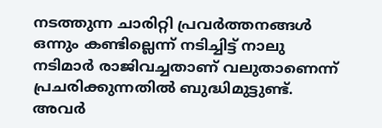നടത്തുന്ന ചാരിറ്റി പ്രവര്‍ത്തനങ്ങള്‍ ഒന്നും കണ്ടില്ലെന്ന് നടിച്ചിട്ട് നാലു നടിമാര്‍ രാജിവച്ചതാണ് വലുതാണെന്ന് പ്രചരിക്കുന്നതില്‍ ബുദ്ധിമുട്ടുണ്ട്. അവര്‍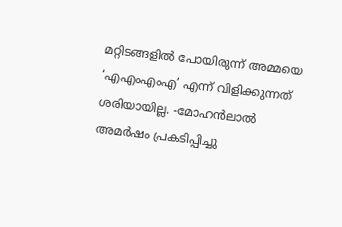മറ്റിടങ്ങളില്‍ പോയിരുന്ന് അമ്മയെ ‘എഎംഎംഎ’ എന്ന് വിളിക്കുന്നത് ശരിയായില്ല. -മോഹന്‍ലാല്‍ അമര്‍ഷം പ്രകടിപ്പിച്ചു